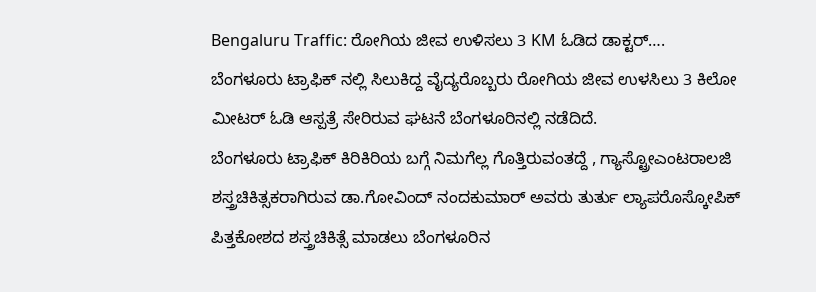Bengaluru Traffic: ರೋಗಿಯ ಜೀವ ಉಳಿಸಲು 3 KM ಓಡಿದ ಡಾಕ್ಟರ್….
ಬೆಂಗಳೂರು ಟ್ರಾಫಿಕ್ ನಲ್ಲಿ ಸಿಲುಕಿದ್ದ ವೈದ್ಯರೊಬ್ಬರು ರೋಗಿಯ ಜೀವ ಉಳಸಿಲು 3 ಕಿಲೋ ಮೀಟರ್ ಓಡಿ ಆಸ್ಪತ್ರೆ ಸೇರಿರುವ ಘಟನೆ ಬೆಂಗಳೂರಿನಲ್ಲಿ ನಡೆದಿದೆ.
ಬೆಂಗಳೂರು ಟ್ರಾಫಿಕ್ ಕಿರಿಕಿರಿಯ ಬಗ್ಗೆ ನಿಮಗೆಲ್ಲ ಗೊತ್ತಿರುವಂತದ್ದೆ , ಗ್ಯಾಸ್ಟ್ರೋಎಂಟರಾಲಜಿ ಶಸ್ತ್ರಚಿಕಿತ್ಸಕರಾಗಿರುವ ಡಾ.ಗೋವಿಂದ್ ನಂದಕುಮಾರ್ ಅವರು ತುರ್ತು ಲ್ಯಾಪರೊಸ್ಕೋಪಿಕ್ ಪಿತ್ತಕೋಶದ ಶಸ್ತ್ರಚಿಕಿತ್ಸೆ ಮಾಡಲು ಬೆಂಗಳೂರಿನ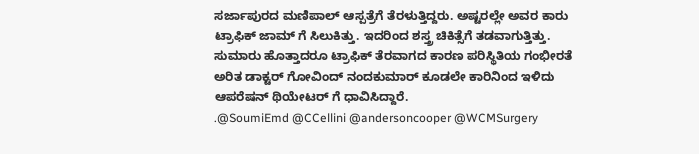ಸರ್ಜಾಪುರದ ಮಣಿಪಾಲ್ ಆಸ್ಪತ್ರೆಗೆ ತೆರಳುತ್ತಿದ್ದರು. ಅಷ್ಟರಲ್ಲೇ ಅವರ ಕಾರು ಟ್ರಾಫಿಕ್ ಜಾಮ್ ಗೆ ಸಿಲುಕಿತ್ತು. ಇದರಿಂದ ಶಸ್ತ್ರ ಚಿಕಿತ್ಸೆಗೆ ತಡವಾಗುತ್ತಿತ್ತು.
ಸುಮಾರು ಹೊತ್ತಾದರೂ ಟ್ರಾಫಿಕ್ ತೆರವಾಗದ ಕಾರಣ ಪರಿಸ್ಥಿತಿಯ ಗಂಭೀರತೆ ಅರಿತ ಡಾಕ್ಟರ್ ಗೋವಿಂದ್ ನಂದಕುಮಾರ್ ಕೂಡಲೇ ಕಾರಿನಿಂದ ಇಳಿದು ಆಪರೆಷನ್ ಥಿಯೇಟರ್ ಗೆ ಧಾವಿಸಿದ್ದಾರೆ.
.@SoumiEmd @CCellini @andersoncooper @WCMSurgery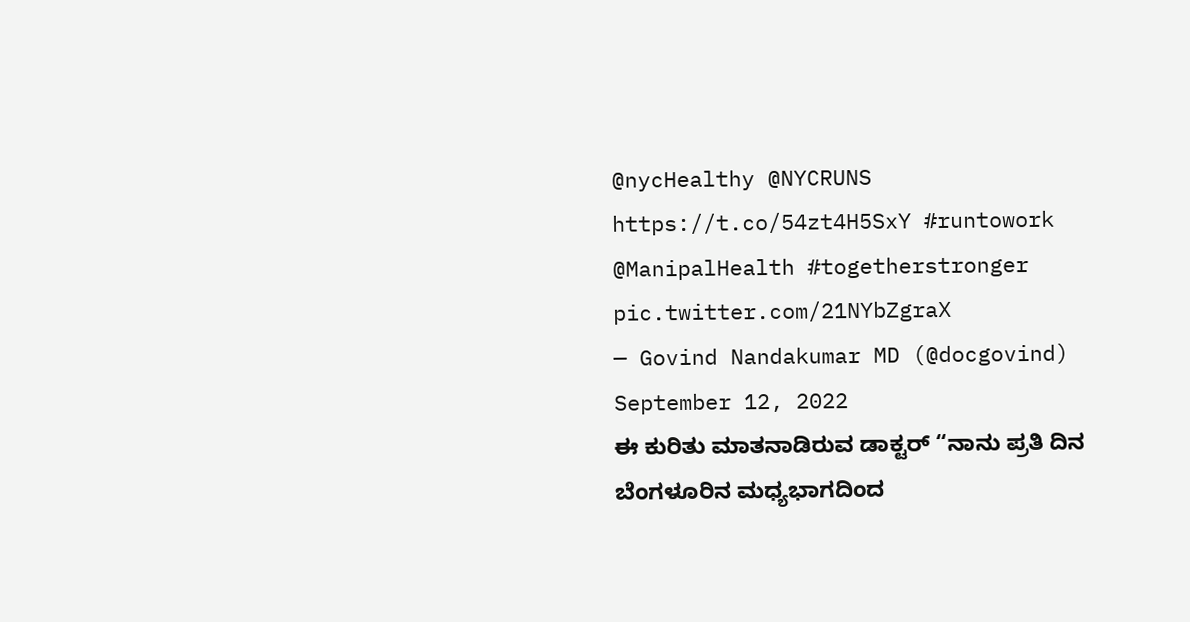@nycHealthy @NYCRUNS https://t.co/54zt4H5SxY #runtowork @ManipalHealth #togetherstronger pic.twitter.com/21NYbZgraX
— Govind Nandakumar MD (@docgovind) September 12, 2022
ಈ ಕುರಿತು ಮಾತನಾಡಿರುವ ಡಾಕ್ಟರ್ “ನಾನು ಪ್ರತಿ ದಿನ ಬೆಂಗಳೂರಿನ ಮಧ್ಯಭಾಗದಿಂದ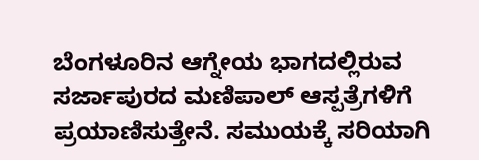ಬೆಂಗಳೂರಿನ ಆಗ್ನೇಯ ಭಾಗದಲ್ಲಿರುವ ಸರ್ಜಾಪುರದ ಮಣಿಪಾಲ್ ಆಸ್ಪತ್ರೆಗಳಿಗೆ ಪ್ರಯಾಣಿಸುತ್ತೇನೆ. ಸಮುಯಕ್ಕೆ ಸರಿಯಾಗಿ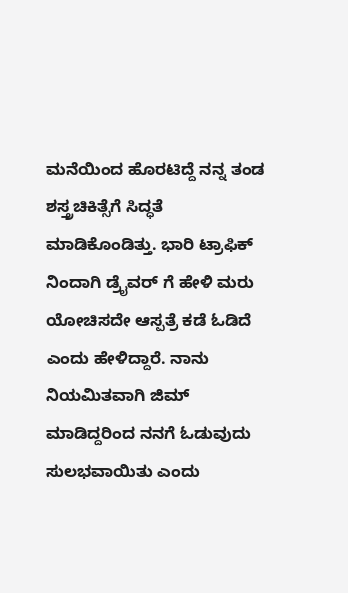ಮನೆಯಿಂದ ಹೊರಟಿದ್ದೆ ನನ್ನ ತಂಡ ಶಸ್ತ್ರಚಿಕಿತ್ಸೆಗೆ ಸಿದ್ಧತೆ ಮಾಡಿಕೊಂಡಿತ್ತು. ಭಾರಿ ಟ್ರಾಫಿಕ್ ನಿಂದಾಗಿ ಡ್ರೈವರ್ ಗೆ ಹೇಳಿ ಮರು ಯೋಚಿಸದೇ ಆಸ್ಪತ್ರೆ ಕಡೆ ಓಡಿದೆ ಎಂದು ಹೇಳಿದ್ದಾರೆ. ನಾನು ನಿಯಮಿತವಾಗಿ ಜಿಮ್ ಮಾಡಿದ್ದರಿಂದ ನನಗೆ ಓಡುವುದು ಸುಲಭವಾಯಿತು ಎಂದು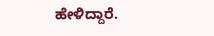ಹೇಳಿದ್ದಾರೆ.